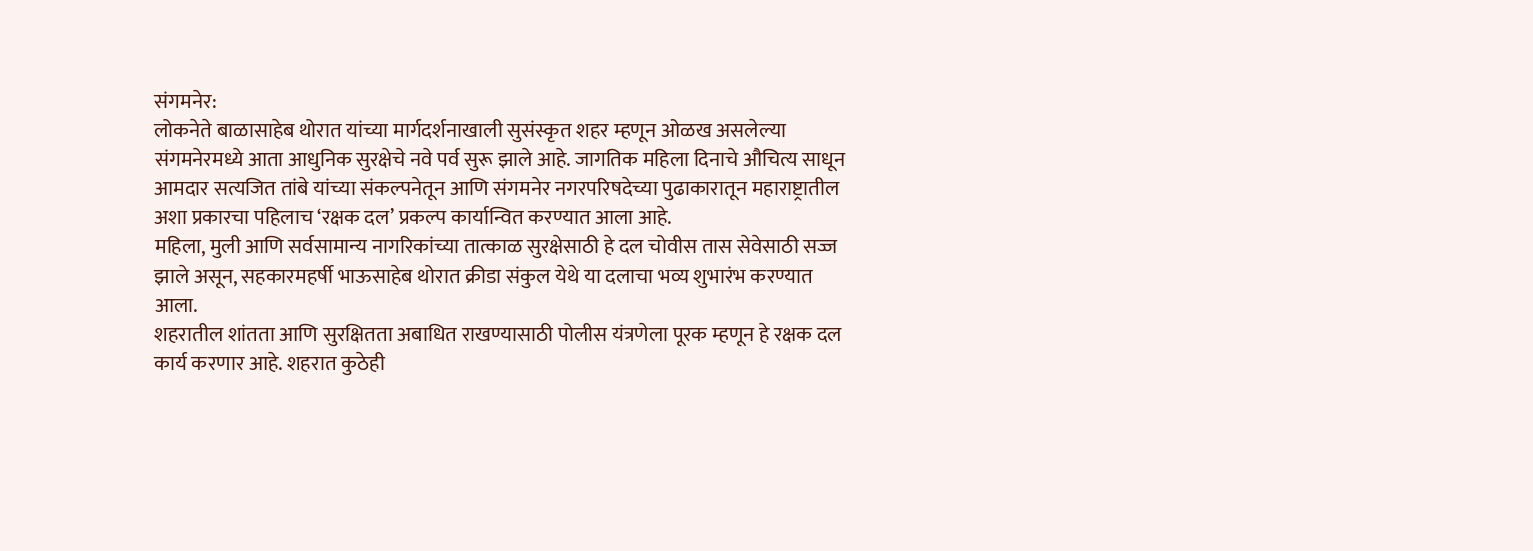संगमनेर:
लोकनेते बाळासाहेब थोरात यांच्या मार्गदर्शनाखाली सुसंस्कृत शहर म्हणून ओळख असलेल्या संगमनेरमध्ये आता आधुनिक सुरक्षेचे नवे पर्व सुरू झाले आहे. जागतिक महिला दिनाचे औचित्य साधून आमदार सत्यजित तांबे यांच्या संकल्पनेतून आणि संगमनेर नगरपरिषदेच्या पुढाकारातून महाराष्ट्रातील अशा प्रकारचा पहिलाच ‘रक्षक दल’ प्रकल्प कार्यान्वित करण्यात आला आहे.
महिला, मुली आणि सर्वसामान्य नागरिकांच्या तात्काळ सुरक्षेसाठी हे दल चोवीस तास सेवेसाठी सज्ज झाले असून, सहकारमहर्षी भाऊसाहेब थोरात क्रीडा संकुल येथे या दलाचा भव्य शुभारंभ करण्यात आला.
शहरातील शांतता आणि सुरक्षितता अबाधित राखण्यासाठी पोलीस यंत्रणेला पूरक म्हणून हे रक्षक दल कार्य करणार आहे. शहरात कुठेही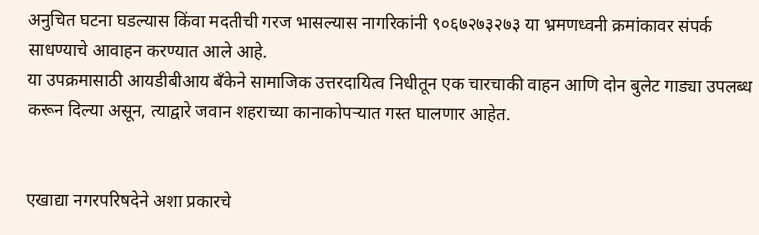अनुचित घटना घडल्यास किंवा मदतीची गरज भासल्यास नागरिकांनी ९०६७२७३२७३ या भ्रमणध्वनी क्रमांकावर संपर्क साधण्याचे आवाहन करण्यात आले आहे.
या उपक्रमासाठी आयडीबीआय बँकेने सामाजिक उत्तरदायित्व निधीतून एक चारचाकी वाहन आणि दोन बुलेट गाड्या उपलब्ध करून दिल्या असून, त्याद्वारे जवान शहराच्या कानाकोपऱ्यात गस्त घालणार आहेत.


एखाद्या नगरपरिषदेने अशा प्रकारचे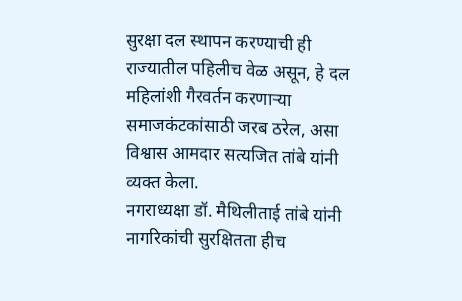सुरक्षा दल स्थापन करण्याची ही राज्यातील पहिलीच वेळ असून, हे दल महिलांशी गैरवर्तन करणाऱ्या समाजकंटकांसाठी जरब ठरेल, असा विश्वास आमदार सत्यजित तांबे यांनी व्यक्त केला.
नगराध्यक्षा डॉ. मैथिलीताई तांबे यांनी नागरिकांची सुरक्षितता हीच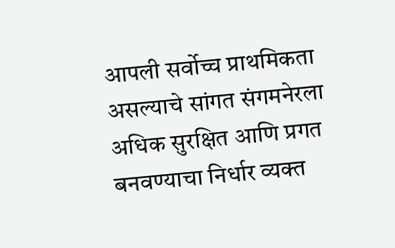आपली सर्वोच्च प्राथमिकता असल्याचे सांगत संगमनेरला अधिक सुरक्षित आणि प्रगत बनवण्याचा निर्धार व्यक्त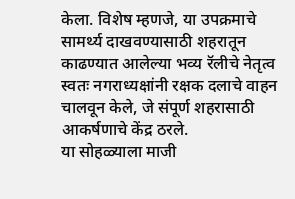केला. विशेष म्हणजे, या उपक्रमाचे सामर्थ्य दाखवण्यासाठी शहरातून काढण्यात आलेल्या भव्य रॅलीचे नेतृत्व स्वतः नगराध्यक्षांनी रक्षक दलाचे वाहन चालवून केले, जे संपूर्ण शहरासाठी आकर्षणाचे केंद्र ठरले.
या सोहळ्याला माजी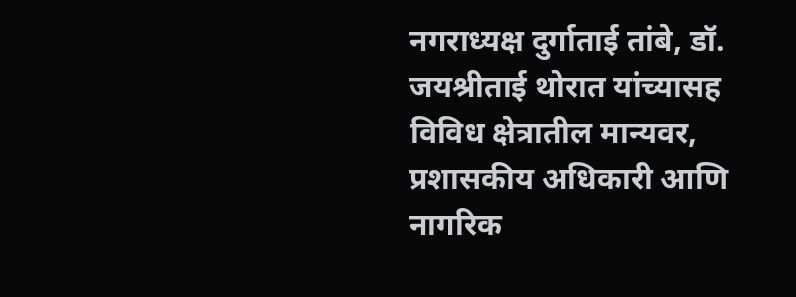नगराध्यक्ष दुर्गाताई तांबे, डॉ. जयश्रीताई थोरात यांच्यासह विविध क्षेत्रातील मान्यवर, प्रशासकीय अधिकारी आणि नागरिक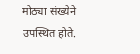मोठ्या संख्येने उपस्थित होते.